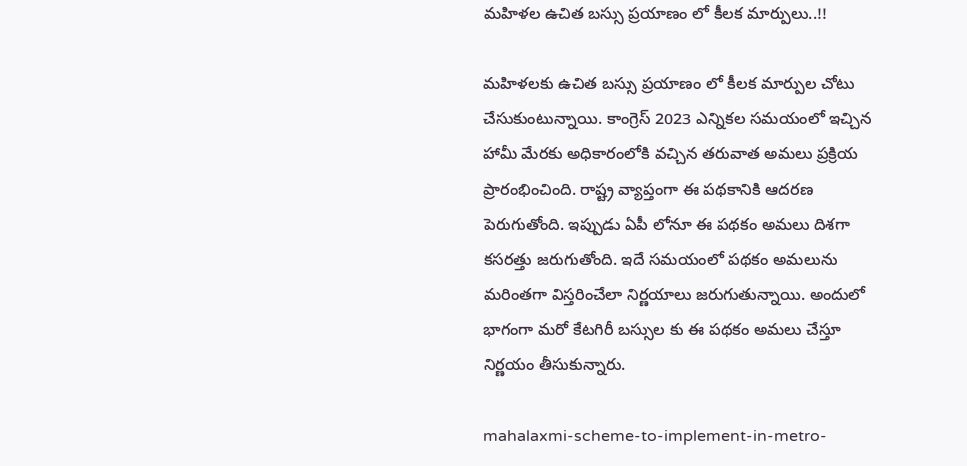మహిళల ఉచిత బస్సు ప్రయాణం లో కీలక మార్పులు..!!

మహిళలకు ఉచిత బస్సు ప్రయాణం లో కీలక మార్పుల చోటు చేసుకుంటున్నాయి. కాంగ్రెస్ 2023 ఎన్నికల సమయంలో ఇచ్చిన హామీ మేరకు అధికారంలోకి వచ్చిన తరువాత అమలు ప్రక్రియ ప్రారంభించింది. రాష్ట్ర వ్యాప్తంగా ఈ పథకానికి ఆదరణ పెరుగుతోంది. ఇప్పుడు ఏపీ లోనూ ఈ పథకం అమలు దిశగా కసరత్తు జరుగుతోంది. ఇదే సమయంలో పథకం అమలును మరింతగా విస్తరించేలా నిర్ణయాలు జరుగుతున్నాయి. అందులో భాగంగా మరో కేటగిరీ బస్సుల కు ఈ పథకం అమలు చేస్తూ నిర్ణయం తీసుకున్నారు.

mahalaxmi-scheme-to-implement-in-metro-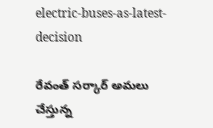electric-buses-as-latest-decision

రేవంత్ సర్కార్ అమలు చేస్తున్న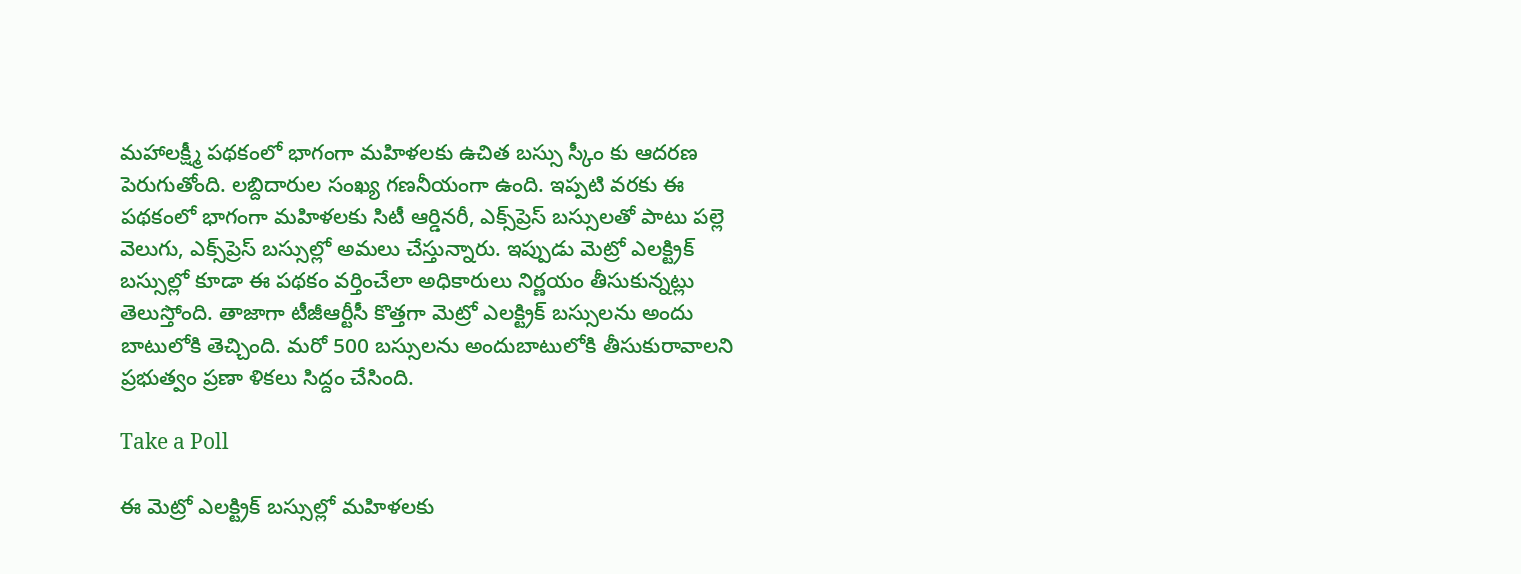మహాలక్ష్మీ పథకంలో భాగంగా మహిళలకు ఉచిత బస్సు స్కీం కు ఆదరణ పెరుగుతోంది. లబ్దిదారుల సంఖ్య గణనీయంగా ఉంది. ఇప్పటి వరకు ఈ పథకంలో భాగంగా మహిళలకు సిటీ ఆర్డినరీ, ఎక్స్‌ప్రెస్ బస్సులతో పాటు పల్లె వెలుగు, ఎక్స్‌ప్రెస్ బస్సుల్లో అమలు చేస్తున్నారు. ఇప్పుడు మెట్రో ఎలక్ట్రిక్ బస్సుల్లో కూడా ఈ పథకం వర్తించేలా అధికారులు నిర్ణయం తీసుకున్నట్లు తెలుస్తోంది. తాజాగా టీజీఆర్టీసీ కొత్తగా మెట్రో ఎలక్ట్రిక్ బస్సులను అందు బాటులోకి తెచ్చింది. మరో 500 బస్సులను అందుబాటులోకి తీసుకురావాలని ప్రభుత్వం ప్రణా ళికలు సిద్దం చేసింది.

Take a Poll

ఈ మెట్రో ఎలక్ట్రిక్ బస్సుల్లో మహిళలకు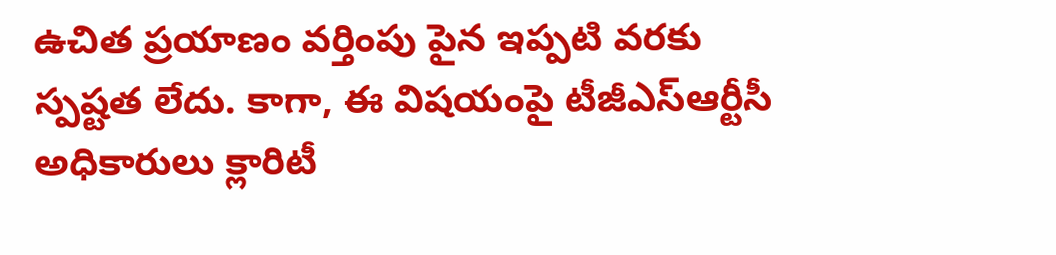ఉచిత ప్రయాణం వర్తింపు పైన ఇప్పటి వరకు స్పష్టత లేదు. కాగా, ఈ విషయంపై టీజీఎస్‌ఆర్టీసీ అధికారులు క్లారిటీ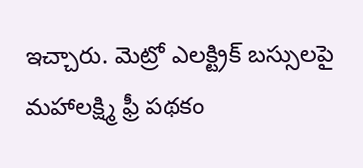ఇచ్చారు. మెట్రో ఎలక్ట్రిక్ బస్సులపై మహాలక్ష్మి ఫ్రీ పథకం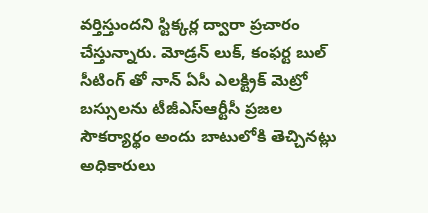వర్తిస్తుందని స్టిక్కర్ల ద్వారా ప్రచారం చేస్తున్నారు. మోడ్రన్ లుక్, కంఫర్ట బుల్ సీటింగ్ తో నాన్ ఏసీ ఎలక్ట్రిక్ మెట్రో బస్సులను టీజీఎస్‌ఆర్టీసీ ప్రజల సౌకర్యార్థం అందు బాటులోకి తెచ్చినట్లు అధికారులు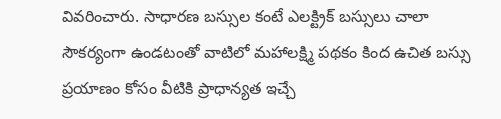వివరించారు. సాధారణ బస్సుల కంటే ఎలక్ట్రిక్ బస్సులు చాలా సౌకర్యంగా ఉండటంతో వాటిలో మహాలక్ష్మి పథకం కింద ఉచిత బస్సు ప్రయాణం కోసం వీటికి ప్రాధాన్యత ఇచ్చే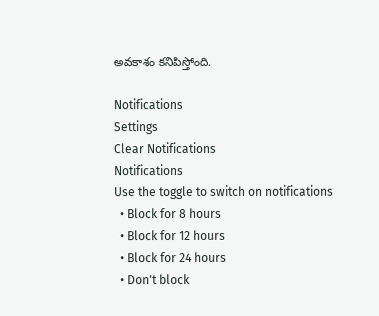అవకాశం కనిపిస్తోంది.

Notifications
Settings
Clear Notifications
Notifications
Use the toggle to switch on notifications
  • Block for 8 hours
  • Block for 12 hours
  • Block for 24 hours
  • Don't block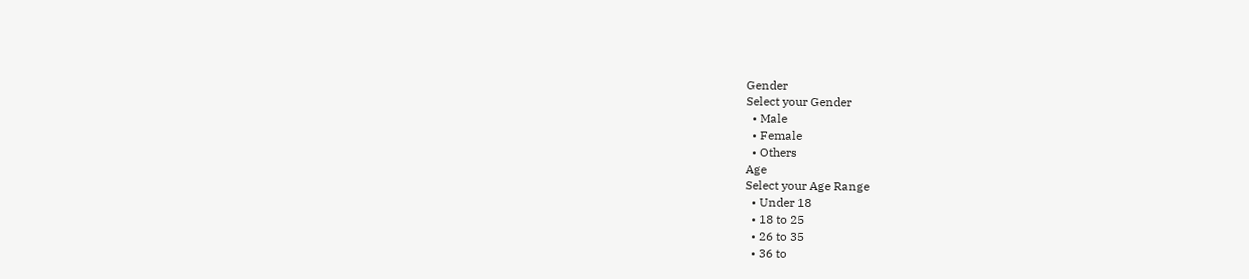Gender
Select your Gender
  • Male
  • Female
  • Others
Age
Select your Age Range
  • Under 18
  • 18 to 25
  • 26 to 35
  • 36 to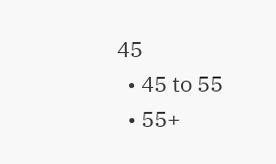45
  • 45 to 55
  • 55+